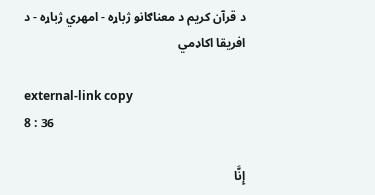د قرآن کریم د معناګانو ژباړه - امهري ژباړه - د افریقا اکاډمي

external-link copy
8 : 36

إِنَّا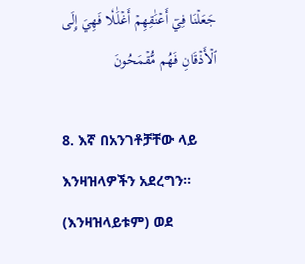جَعَلۡنَا فِيٓ أَعۡنَٰقِهِمۡ أَغۡلَٰلٗا فَهِيَ إِلَى ٱلۡأَذۡقَانِ فَهُم مُّقۡمَحُونَ

8. እኛ በአንገቶቻቸው ላይ እንዛዝላዎችን አደረግን። (እንዛዝላይቱም) ወደ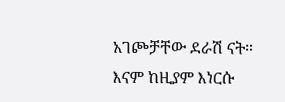አገጮቻቸው ደራሽ ናት። እናም ከዚያም እነርሱ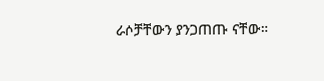ራሶቻቸውን ያንጋጠጡ ናቸው።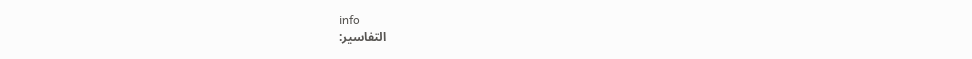info
التفاسير: